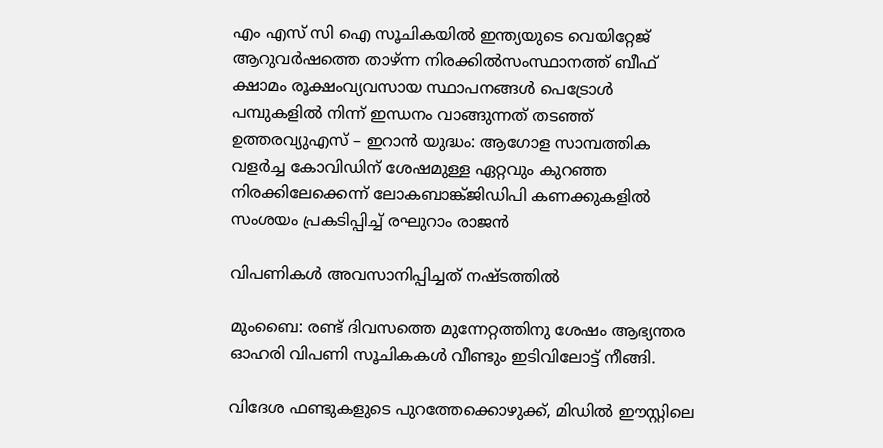എം എസ് സി ഐ സൂചികയില്‍ ഇന്ത്യയുടെ വെയിറ്റേജ് ആറുവര്‍ഷത്തെ താഴ്ന്ന നിരക്കില്‍സംസ്ഥാനത്ത് ബീഫ് ക്ഷാമം രൂക്ഷംവ്യവസായ സ്ഥാപനങ്ങൾ പെട്രോൾ പമ്പുകളിൽ നിന്ന് ഇന്ധനം വാങ്ങുന്നത് തടഞ്ഞ് ഉത്തരവ്യുഎസ് – ഇറാൻ യുദ്ധം: ആഗോള സാമ്പത്തിക വളർച്ച കോവിഡിന് ശേഷമുള്ള ഏറ്റവും കുറഞ്ഞ നിരക്കിലേക്കെന്ന് ലോകബാങ്ക്ജിഡിപി കണക്കുകളിൽ സംശയം പ്രകടിപ്പിച്ച് രഘുറാം രാജൻ

വിപണികൾ അവസാനിപ്പിച്ചത് നഷ്‍ടത്തില്‍

മുംബൈ: രണ്ട് ദിവസത്തെ മുന്നേറ്റത്തിനു ശേഷം ആഭ്യന്തര ഓഹരി വിപണി സൂചികകള്‍ വീണ്ടും ഇടിവിലോട്ട് നീങ്ങി.

വിദേശ ഫണ്ടുകളുടെ പുറത്തേക്കൊഴുക്ക്, മിഡിൽ ഈസ്റ്റിലെ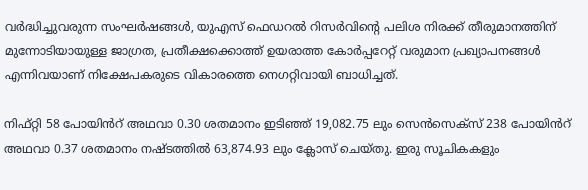വർദ്ധിച്ചുവരുന്ന സംഘര്‍ഷങ്ങള്‍, യുഎസ് ഫെഡറൽ റിസർവിന്റെ പലിശ നിരക്ക് തീരുമാനത്തിന് മുന്നോടിയായുള്ള ജാഗ്രത, പ്രതീക്ഷക്കൊത്ത് ഉയരാത്ത കോര്‍പ്പറേറ്റ് വരുമാന പ്രഖ്യാപനങ്ങള്‍ എന്നിവയാണ് നിക്ഷേപകരുടെ വികാരത്തെ നെഗറ്റിവായി ബാധിച്ചത്.

നിഫ്റ്റി 58 പോയിൻറ് അഥവാ 0.30 ശതമാനം ഇടിഞ്ഞ് 19,082.75 ലും സെൻസെക്സ് 238 പോയിൻറ് അഥവാ 0.37 ശതമാനം നഷ്ടത്തിൽ 63,874.93 ലും ക്ലോസ് ചെയ്തു. ഇരു സൂചികകളും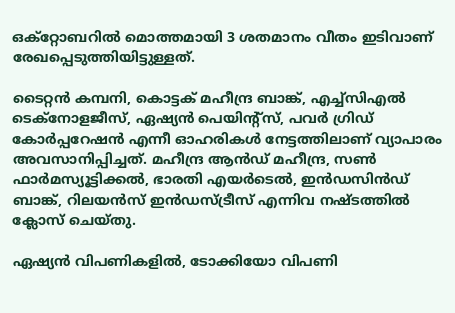ഒക്റ്റോബറില്‍ മൊത്തമായി 3 ശതമാനം വീതം ഇടിവാണ് രേഖപ്പെടുത്തിയിട്ടുള്ളത്.

ടൈറ്റൻ കമ്പനി, കൊട്ടക് മഹീന്ദ്ര ബാങ്ക്, എച്ച്സിഎൽ ടെക്നോളജീസ്, ഏഷ്യൻ പെയിന്റ്സ്, പവർ ഗ്രിഡ് കോർപ്പറേഷൻ എന്നീ ഓഹരികള്‍ നേട്ടത്തിലാണ് വ്യാപാരം അവസാനിപ്പിച്ചത്. മഹീന്ദ്ര ആൻഡ് മഹീന്ദ്ര, സൺ ഫാർമസ്യൂട്ടിക്കൽ, ഭാരതി എയർടെൽ, ഇൻഡസിൻഡ് ബാങ്ക്, റിലയൻസ് ഇൻഡസ്ട്രീസ് എന്നിവ നഷ്ടത്തില്‍ ക്ലോസ് ചെയ്തു.

ഏഷ്യൻ വിപണികളിൽ, ടോക്കിയോ വിപണി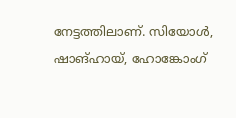നേട്ടത്തിലാണ്. സിയോൾ, ഷാങ്ഹായ്, ഹോങ്കോംഗ്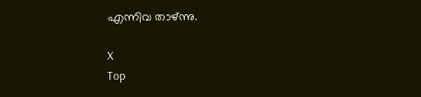എന്നിവ താഴ്ന്നു.

X
Top